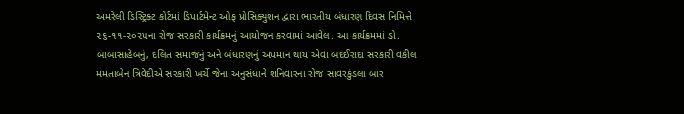અમરેલી ડિસ્ટ્રિક્ટ કોર્ટમાં ડિપાર્ટમેન્ટ ઓફ પ્રોસિક્યુશન દ્વારા ભારતીય બંધારણ દિવસ નિમિત્તે ૨૬-૧૧-૨૦૨૫ના રોજ સરકારી કાર્યક્રમનું આયોજન કરવામાં આવેલ. આ કાર્યક્રમમાં ડો. બાબાસાહેબનું, દલિત સમાજનું અને બંધારણનું અપમાન થાય એવા બદઈરાદા સરકારી વકીલ મમતાબેન ત્રિવેદીએ સરકારી ખર્ચે જેના અનુસંધાને શનિવારના રોજ સાવરકુંડલા બાર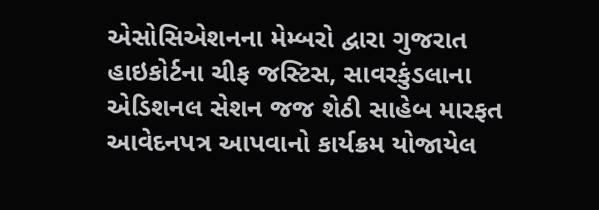એસોસિએશનના મેમ્બરો દ્વારા ગુજરાત હાઇકોર્ટના ચીફ જસ્ટિસ, સાવરકુંડલાના એડિશનલ સેશન જજ શેઠી સાહેબ મારફત આવેદનપત્ર આપવાનો કાર્યક્રમ યોજાયેલ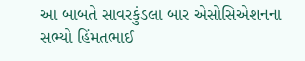આ બાબતે સાવરકુંડલા બાર એસોસિએશનના સભ્યો હિંમતભાઈ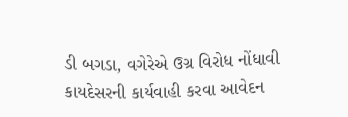ડી બગડા, વગેરેએ ઉગ્ર વિરોધ નોંધાવી કાયદેસરની કાર્યવાહી કરવા આવેદન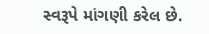સ્વરૂપે માંગણી કરેલ છે.